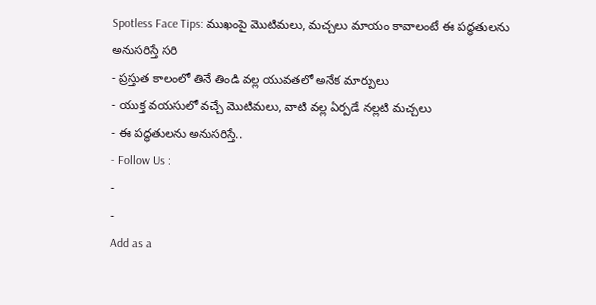Spotless Face Tips: ముఖంపై మొటిమలు, మచ్చలు మాయం కావాలంటే ఈ పద్ధతులను అనుసరిస్తే సరి
- ప్రస్తుత కాలంలో తినే తిండి వల్ల యువతలో అనేక మార్పులు
- యుక్త వయసులో వచ్చే మొటిమలు, వాటి వల్ల ఏర్పడే నల్లటి మచ్చలు
- ఈ పద్ధతులను అనుసరిస్తే..
- Follow Us :
-
-
Add as a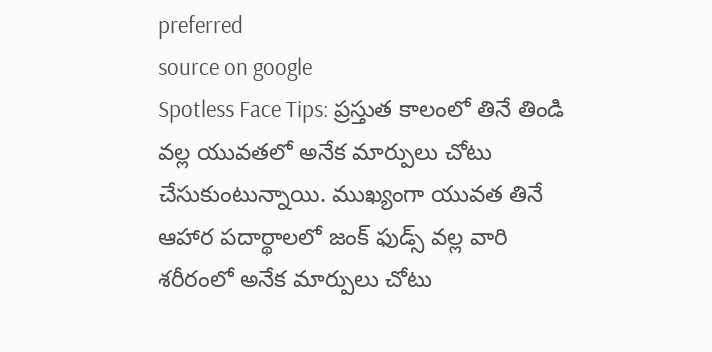preferred
source on google
Spotless Face Tips: ప్రస్తుత కాలంలో తినే తిండి వల్ల యువతలో అనేక మార్పులు చోటు చేసుకుంటున్నాయి. ముఖ్యంగా యువత తినే ఆహార పదార్థాలలో జంక్ ఫుడ్స్ వల్ల వారి శరీరంలో అనేక మార్పులు చోటు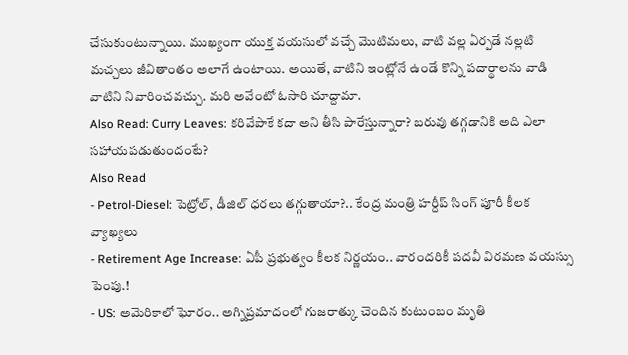చేసుకుంటున్నాయి. ముఖ్యంగా యుక్త వయసులో వచ్చే మొటిమలు, వాటి వల్ల ఏర్పడే నల్లటి మచ్చలు జీవితాంతం అలాగే ఉంటాయి. అయితే, వాటిని ఇంట్లోనే ఉండే కొన్ని పదార్థాలను వాడి వాటిని నివారించవచ్చు. మరి అవేంటో ఓసారి చూద్దామా.
Also Read: Curry Leaves: కరివేపాకే కదా అని తీసి పారేస్తున్నారా? బరువు తగ్గడానికి అది ఎలా సహాయపడుతుందంటే?
Also Read
- Petrol-Diesel: పెట్రోల్, డీజిల్ ధరలు తగ్గుతాయా?.. కేంద్ర మంత్రి హర్దీప్ సింగ్ పూరీ కీలక వ్యాఖ్యలు
- Retirement Age Increase: ఏపీ ప్రభుత్వం కీలక నిర్ణయం.. వారందరికీ పదవీ విరమణ వయస్సు పెంపు.!
- US: అమెరికాలో ఘోరం.. అగ్నిప్రమాదంలో గుజరాత్కు చెందిన కుటుంబం మృతి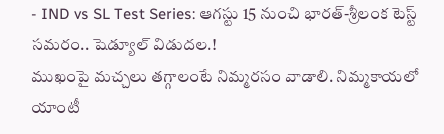- IND vs SL Test Series: ఆగస్టు 15 నుంచి భారత్-శ్రీలంక టెస్ట్ సమరం.. షెడ్యూల్ విడుదల.!
ముఖంపై మచ్చలు తగ్గాలంటే నిమ్మరసం వాడాలి. నిమ్మకాయలో యాంటీ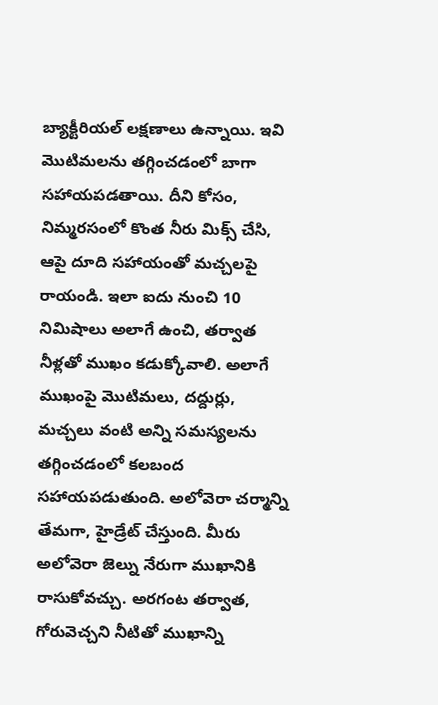బ్యాక్టీరియల్ లక్షణాలు ఉన్నాయి. ఇవి మొటిమలను తగ్గించడంలో బాగా సహాయపడతాయి. దీని కోసం, నిమ్మరసంలో కొంత నీరు మిక్స్ చేసి, ఆపై దూది సహాయంతో మచ్చలపై రాయండి. ఇలా ఐదు నుంచి 10 నిమిషాలు అలాగే ఉంచి, తర్వాత నీళ్లతో ముఖం కడుక్కోవాలి. అలాగే ముఖంపై మొటిమలు, దద్దుర్లు, మచ్చలు వంటి అన్ని సమస్యలను తగ్గించడంలో కలబంద సహాయపడుతుంది. అలోవెరా చర్మాన్ని తేమగా, హైడ్రేట్ చేస్తుంది. మీరు అలోవెరా జెల్ను నేరుగా ముఖానికి రాసుకోవచ్చు. అరగంట తర్వాత, గోరువెచ్చని నీటితో ముఖాన్ని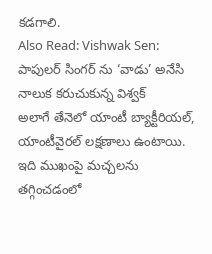కడగాలి.
Also Read: Vishwak Sen: పాపులర్ సింగర్ ను ‘వాడు’ అనేసి నాలుక కరుచుకున్న విశ్వక్
అలాగే తేనెలో యాంటీ బ్యాక్టీరియల్, యాంటీవైరల్ లక్షణాలు ఉంటాయి. ఇది ముఖంపై మచ్చలను తగ్గించడంలో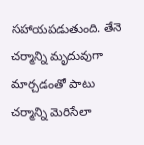సహాయపడుతుంది. తేనె చర్మాన్ని మృదువుగా మార్చడంతో పాటు చర్మాన్ని మెరిసేలా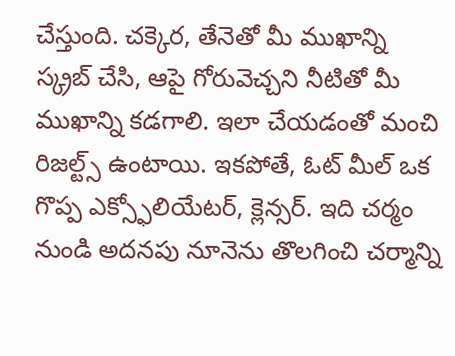చేస్తుంది. చక్కెర, తేనెతో మీ ముఖాన్ని స్క్రబ్ చేసి, ఆపై గోరువెచ్చని నీటితో మీ ముఖాన్ని కడగాలి. ఇలా చేయడంతో మంచి రిజల్ట్స్ ఉంటాయి. ఇకపోతే, ఓట్ మీల్ ఒక గొప్ప ఎక్స్ఫోలియేటర్, క్లెన్సర్. ఇది చర్మం నుండి అదనపు నూనెను తొలగించి చర్మాన్ని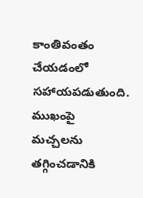కాంతివంతం చేయడంలో సహాయపడుతుంది. ముఖంపై మచ్చలను తగ్గించడానికి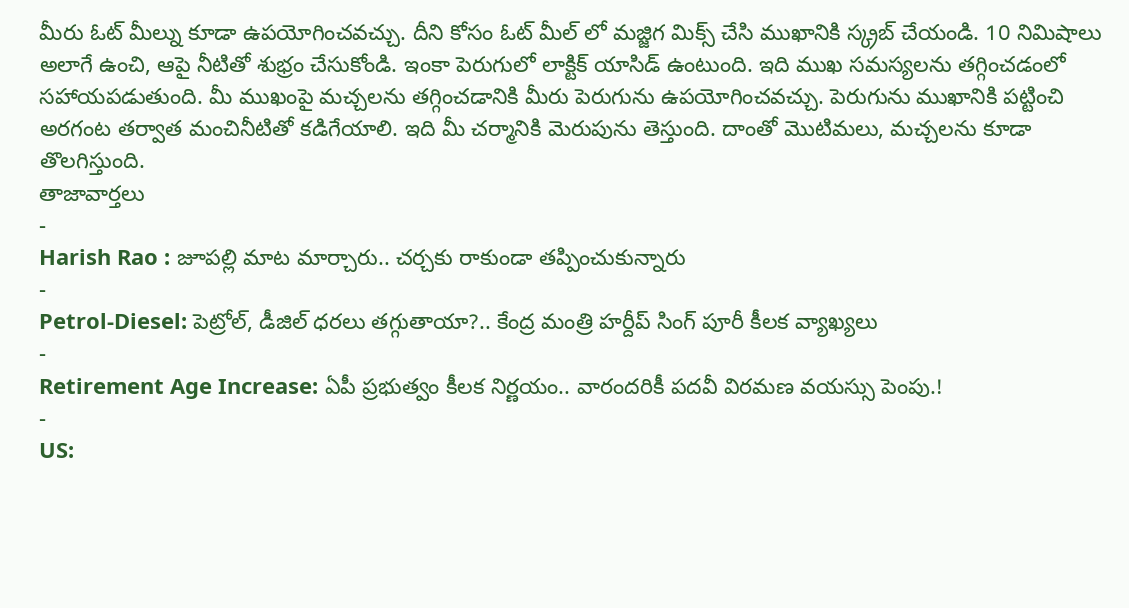మీరు ఓట్ మీల్ను కూడా ఉపయోగించవచ్చు. దీని కోసం ఓట్ మీల్ లో మజ్జిగ మిక్స్ చేసి ముఖానికి స్క్రబ్ చేయండి. 10 నిమిషాలు అలాగే ఉంచి, ఆపై నీటితో శుభ్రం చేసుకోండి. ఇంకా పెరుగులో లాక్టిక్ యాసిడ్ ఉంటుంది. ఇది ముఖ సమస్యలను తగ్గించడంలో సహాయపడుతుంది. మీ ముఖంపై మచ్చలను తగ్గించడానికి మీరు పెరుగును ఉపయోగించవచ్చు. పెరుగును ముఖానికి పట్టించి అరగంట తర్వాత మంచినీటితో కడిగేయాలి. ఇది మీ చర్మానికి మెరుపును తెస్తుంది. దాంతో మొటిమలు, మచ్చలను కూడా తొలగిస్తుంది.
తాజావార్తలు
-
Harish Rao : జూపల్లి మాట మార్చారు.. చర్చకు రాకుండా తప్పించుకున్నారు
-
Petrol-Diesel: పెట్రోల్, డీజిల్ ధరలు తగ్గుతాయా?.. కేంద్ర మంత్రి హర్దీప్ సింగ్ పూరీ కీలక వ్యాఖ్యలు
-
Retirement Age Increase: ఏపీ ప్రభుత్వం కీలక నిర్ణయం.. వారందరికీ పదవీ విరమణ వయస్సు పెంపు.!
-
US: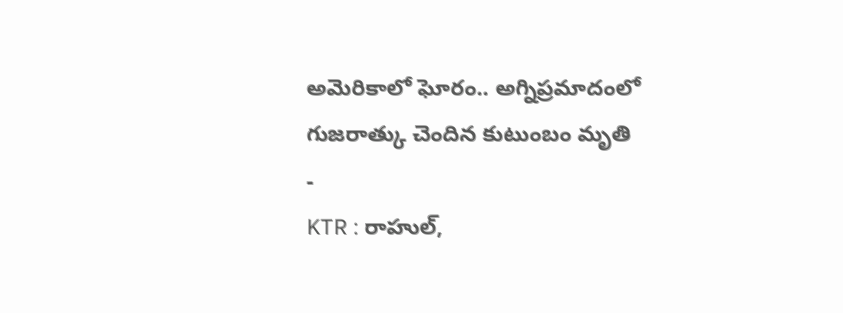అమెరికాలో ఘోరం.. అగ్నిప్రమాదంలో గుజరాత్కు చెందిన కుటుంబం మృతి
-
KTR : రాహుల్,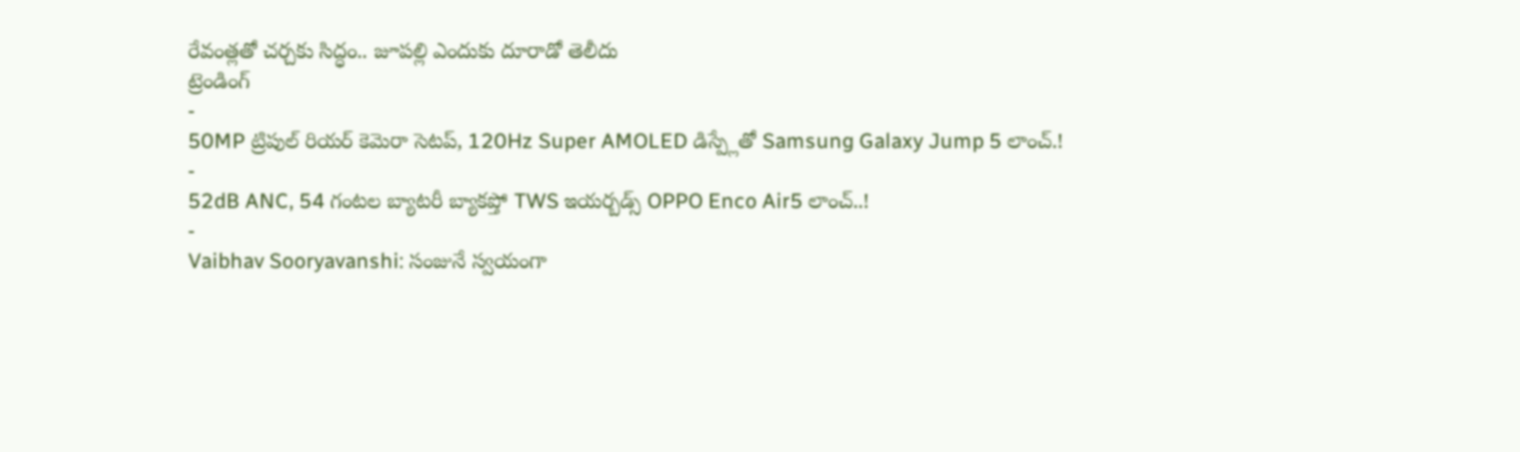రేవంత్లతో చర్చకు సిద్ధం.. జూపల్లి ఎందుకు దూరాడో తెలీదు
ట్రెండింగ్
-
50MP ట్రిపుల్ రియర్ కెమెరా సెటప్, 120Hz Super AMOLED డిస్ప్లేతో Samsung Galaxy Jump 5 లాంచ్.!
-
52dB ANC, 54 గంటల బ్యాటరీ బ్యాకప్తో TWS ఇయర్బడ్స్ OPPO Enco Air5 లాంచ్..!
-
Vaibhav Sooryavanshi: సంజునే స్వయంగా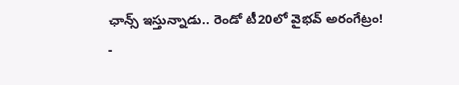ఛాన్స్ ఇస్తున్నాడు.. రెండో టీ20లో వైభవ్ అరంగేట్రం!
-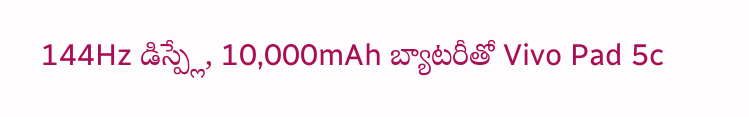144Hz డిస్ప్లే, 10,000mAh బ్యాటరీతో Vivo Pad 5c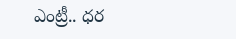ఎంట్రీ.. ధర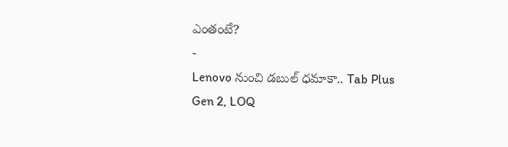ఎంతంటే?
-
Lenovo నుంచి డబుల్ ధమాకా.. Tab Plus Gen 2, LOQ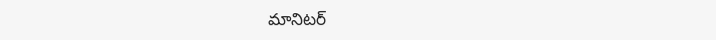మానిటర్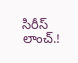సిరీస్ లాంచ్.!